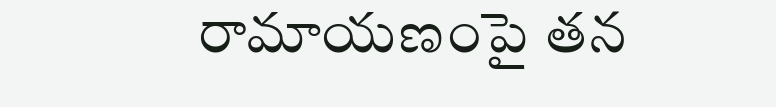రామాయణంపై తన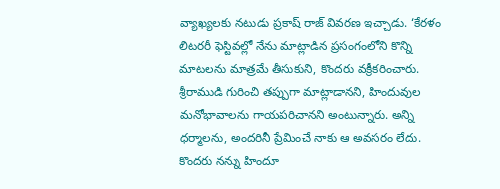వ్యాఖ్యలకు నటుడు ప్రకాష్ రాజ్ వివరణ ఇచ్చాడు. ‘కేరళం లిటరరీ ఫెస్టివల్లో నేను మాట్లాడిన ప్రసంగంలోని కొన్ని మాటలను మాత్రమే తీసుకుని, కొందరు వక్రీకరించారు. శ్రీరాముడి గురించి తప్పుగా మాట్లాడానని, హిందువుల మనోభావాలను గాయపరిచానని అంటున్నారు. అన్ని ధర్మాలను, అందరినీ ప్రేమించే నాకు ఆ అవసరం లేదు. కొందరు నన్ను హిందూ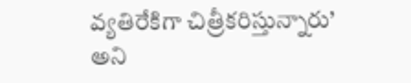వ్యతిరేకిగా చిత్రీకరిస్తున్నారు’ అని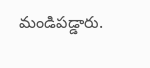మండిపడ్డారు.